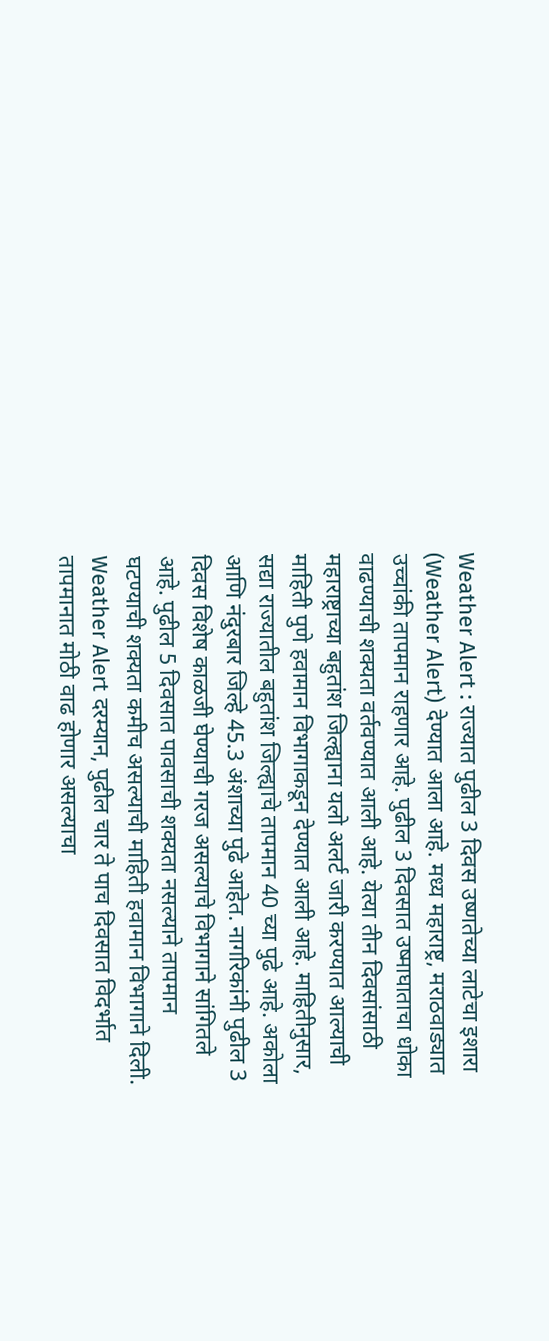Weather Alert : राज्यात पुढील 3 दिवस उष्णतेच्या लाटेचा इशारा (Weather Alert) देण्यात आला आहे. मध्य महाराष्ट्र, मराठवाड्यात उच्चांकी तापमान राहणार आहे. पुढील 3 दिवसात उष्माघाताचा धोका वाढण्याची शक्यता वर्तवण्यात आली आहे. येत्या तीन दिवसांसाठी महाराष्ट्राच्या बहुतांश जिल्ह्याना यलो अलर्ट जारी करण्यात आल्याची माहिती पुणे हवामान विभागाकडून देण्यात आली आहे. माहितीनुसार, सद्या राज्यातील बहुतांश जिल्ह्याचे तापमान 40 च्या पुढे आहे. अकोला आणि नंदुरबार जिल्हे 45.3 अंशाच्या पुढे आहेत. नागरिकांनी पुढील 3 दिवस विशेष काळजी घेण्याची गरज असल्याचे विभागाने सांगितले आहे. पुढील 5 दिवसात पावसाची शक्यता नसल्याने तापमान घटण्याची शक्यता कमीच असल्याची माहिती हवामान विभागाने दिली. Weather Alert दरम्यान, पुढील चार ते पाच दिवसात विदर्भात तापमानात मोठी वाढ होणार असल्याचा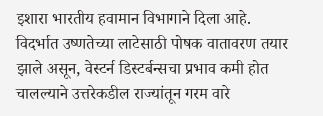इशारा भारतीय हवामान विभागाने दिला आहे. विदर्भात उष्णतेच्या लाटेसाठी पोषक वातावरण तयार झाले असून, वेस्टर्न डिस्टर्बन्सचा प्रभाव कमी होत चालल्याने उत्तरेकडील राज्यांतून गरम वारे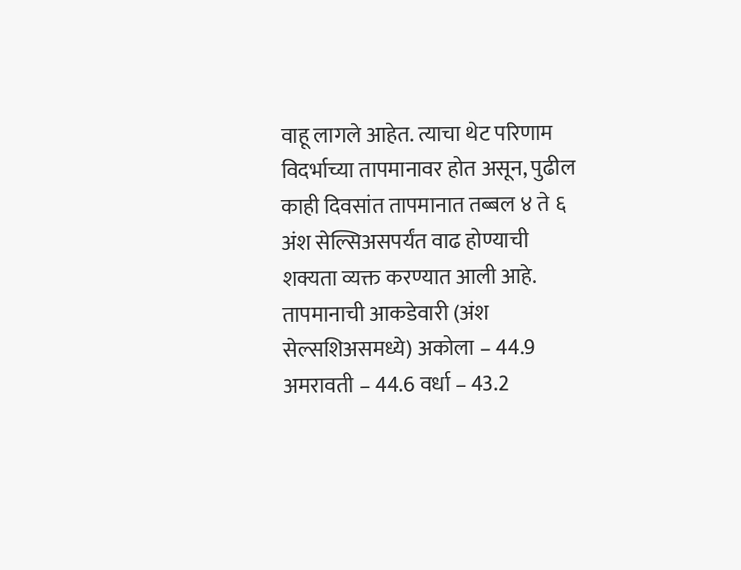वाहू लागले आहेत. त्याचा थेट परिणाम विदर्भाच्या तापमानावर होत असून, पुढील काही दिवसांत तापमानात तब्बल ४ ते ६ अंश सेल्सिअसपर्यंत वाढ होण्याची शक्यता व्यक्त करण्यात आली आहे. तापमानाची आकडेवारी (अंश सेल्सशिअसमध्ये) अकोला – 44.9 अमरावती – 44.6 वर्धा – 43.2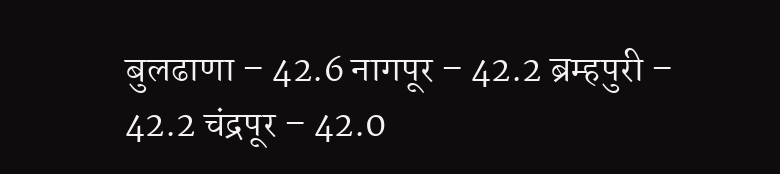बुलढाणा – 42.6 नागपूर – 42.2 ब्रम्हपुरी – 42.2 चंद्रपूर – 42.0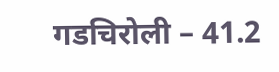गडचिरोली – 41.2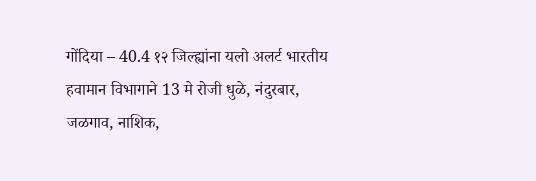गोंदिया – 40.4 १२ जिल्ह्यांना यलो अलर्ट भारतीय हवामान विभागाने 13 मे रोजी धुळे, नंदुरबार, जळगाव, नाशिक,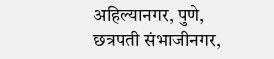अहिल्यानगर, पुणे, छत्रपती संभाजीनगर,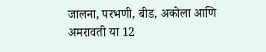जालना, परभणी, बीड, अकोला आणि अमरावती या 12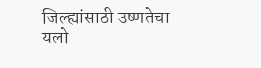जिल्ह्यांसाठी उष्णतेचा यलो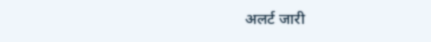अलर्ट जारी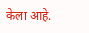केला आहे.